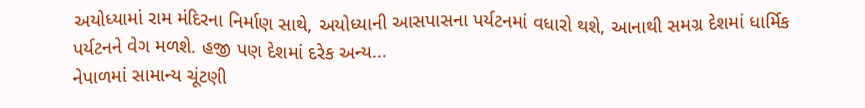અયોધ્યામાં રામ મંદિરના નિર્માણ સાથે, અયોધ્યાની આસપાસના પર્યટનમાં વધારો થશે, આનાથી સમગ્ર દેશમાં ધાર્મિક પર્યટનને વેગ મળશે. હજી પણ દેશમાં દરેક અન્ય...
નેપાળમાં સામાન્ય ચૂંટણી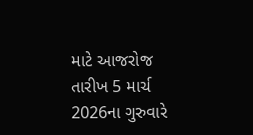માટે આજરોજ તારીખ 5 માર્ચ 2026ના ગુરુવારે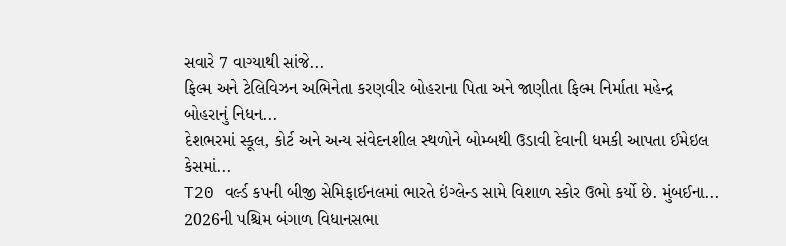સવારે 7 વાગ્યાથી સાંજે...
ફિલ્મ અને ટેલિવિઝન અભિનેતા કરણવીર બોહરાના પિતા અને જાણીતા ફિલ્મ નિર્માતા મહેન્દ્ર બોહરાનું નિધન...
દેશભરમાં સ્કૂલ, કોર્ટ અને અન્ય સંવેદનશીલ સ્થળોને બોમ્બથી ઉડાવી દેવાની ધમકી આપતા ઈમેઇલ કેસમાં...
T20 વર્લ્ડ કપની બીજી સેમિફાઈનલમાં ભારતે ઇંગ્લેન્ડ સામે વિશાળ સ્કોર ઉભો કર્યો છે. મુંબઈના...
2026ની પશ્ચિમ બંગાળ વિધાનસભા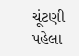ચૂંટણી પહેલા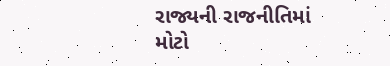રાજ્યની રાજનીતિમાં મોટો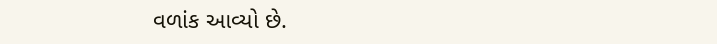વળાંક આવ્યો છે.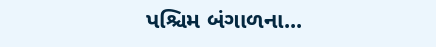પશ્ચિમ બંગાળના...